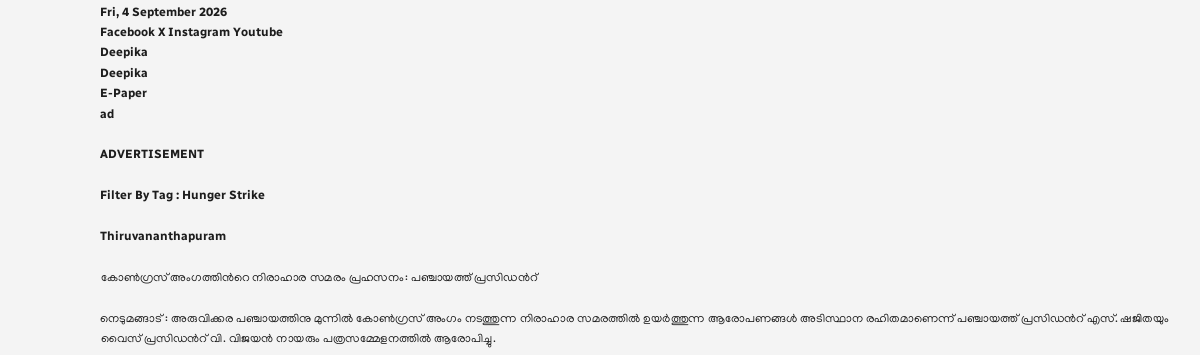Fri, 4 September 2026
Facebook X Instagram Youtube
Deepika
Deepika
E-Paper
ad

ADVERTISEMENT

Filter By Tag : Hunger Strike

Thiruvananthapuram

കോൺഗ്രസ്‌ അംഗത്തിന്‍റെ നിരാഹാര സമരം പ്രഹസനം: പഞ്ചായത്ത് പ്രസിഡന്‍റ്

നെടുമങ്ങാട് : അരുവിക്കര പഞ്ചായത്തിനു മുന്നിൽ കോൺഗ്രസ് അംഗം നടത്തുന്ന നിരാഹാര സമരത്തിൽ ഉയർത്തുന്ന ആരോപണങ്ങൾ അടിസ്ഥാന രഹിതമാണെന്ന് പഞ്ചായത്ത്‌ പ്രസിഡന്‍റ് എസ്. ഷജിതയും വൈസ് പ്രസിഡന്‍റ് വി. വിജയൻ നായരും പത്രസമ്മേളനത്തിൽ ആരോപിച്ചു.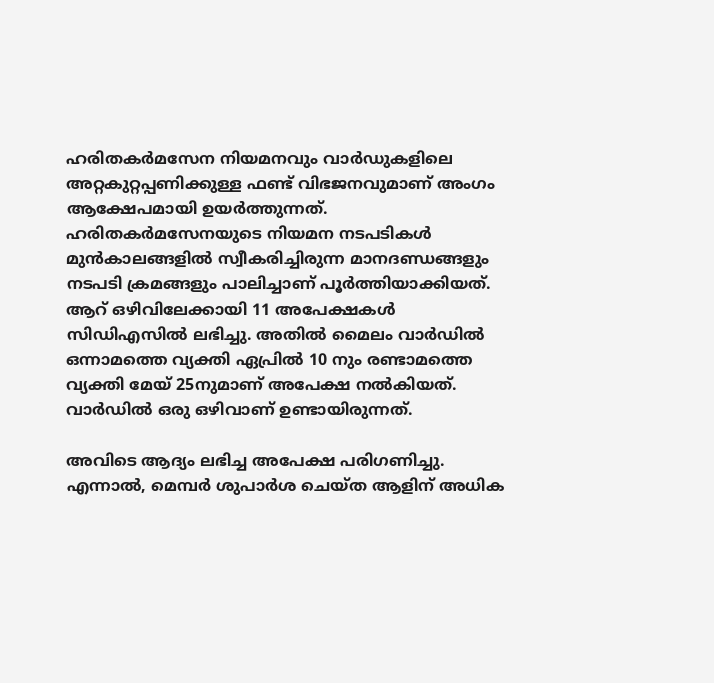ഹരിതകർമസേന നിയമനവും വാർഡുകളിലെ അറ്റകുറ്റപ്പണിക്കുള്ള ഫണ്ട് വിഭജനവുമാണ് അംഗം ആക്ഷേപമായി ഉയർത്തുന്നത്. ഹരിതകർമസേനയുടെ നിയമന നടപടികൾ മുൻകാലങ്ങളിൽ സ്വീകരിച്ചിരുന്ന മാനദണ്ഡങ്ങളും നടപടി ക്രമങ്ങളും പാലിച്ചാണ് പൂർത്തിയാക്കിയത്. ആറ് ഒഴിവിലേക്കായി 11 അപേക്ഷകൾ സിഡിഎസിൽ ലഭിച്ചു. അതിൽ മൈലം വാർഡിൽ ഒന്നാമത്തെ വ്യക്തി ഏപ്രിൽ 10 നും രണ്ടാമത്തെ വ്യക്തി മേയ്‌ 25നുമാണ് അപേക്ഷ നൽകിയത്. വാർഡിൽ ഒരു ഒഴിവാണ് ഉണ്ടായിരുന്നത്.

അവിടെ ആദ്യം ലഭിച്ച അപേക്ഷ പരിഗണിച്ചു. എന്നാൽ, മെമ്പർ ശുപാർശ ചെയ്ത ആളിന് അധിക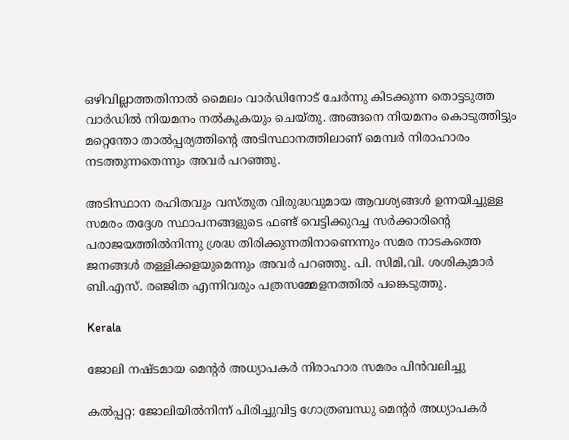ഒഴിവില്ലാത്തതിനാൽ മൈലം വാർഡിനോട് ചേർന്നു കിടക്കുന്ന തൊട്ടടുത്ത വാർഡിൽ നിയമനം നൽകുകയും ചെയ്തു. അങ്ങനെ നിയമനം കൊടുത്തിട്ടും മറ്റെന്തോ താൽപ്പര്യത്തിന്‍റെ അടിസ്ഥാനത്തിലാണ് മെമ്പർ നിരാഹാരം നടത്തുന്നതെന്നും അവർ പറഞ്ഞു.

അടിസ്ഥാന രഹിതവും വസ്തുത വിരുദ്ധവുമായ ആവശ്യങ്ങൾ ഉന്നയിച്ചുള്ള സമരം തദ്ദേശ സ്ഥാപനങ്ങളുടെ ഫണ്ട് വെട്ടിക്കുറച്ച സർക്കാരിന്‍റെ പരാജയത്തിൽനിന്നു ശ്രദ്ധ തിരിക്കുന്നതിനാണെന്നും സമര നാടകത്തെ ജനങ്ങൾ തള്ളിക്കളയുമെന്നും അവർ പറഞ്ഞു. പി. സിമി,വി. ശശികുമാർ ബി.എസ്. രഞ്ജിത എന്നിവരും പത്രസമ്മേളനത്തിൽ പങ്കെടുത്തു.

Kerala

ജോലി നഷ്ടമായ മെന്‍റര്‍ അധ്യാപകര്‍ നിരാഹാര സമരം പിന്‍വലിച്ചു

കല്‍പ്പറ്റ: ജോലിയില്‍നിന്ന് പിരിച്ചുവിട്ട ഗോത്രബന്ധു മെന്‍റര്‍ അധ്യാപകര്‍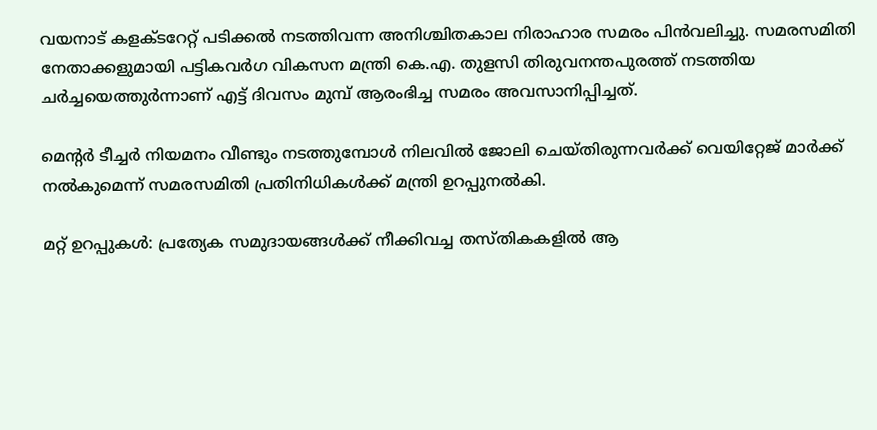വയനാട് കളക്ടറേറ്റ് പടിക്കല്‍ നടത്തിവന്ന അനിശ്ചിതകാല നിരാഹാര സമരം പിന്‍വലിച്ചു. സമരസമിതി നേതാക്കളുമായി പട്ടികവര്‍ഗ വികസന മന്ത്രി കെ.എ. തുളസി തിരുവനന്തപുരത്ത് നടത്തിയ ചര്‍ച്ചയെത്തുര്‍ന്നാണ് എട്ട് ദിവസം മുമ്പ് ആരംഭിച്ച സമരം അവസാനിപ്പിച്ചത്.

മെന്‍റര്‍ ടീച്ചര്‍ നിയമനം വീണ്ടും നടത്തുമ്പോള്‍ നിലവില്‍ ജോലി ചെയ്തിരുന്നവര്‍ക്ക് വെയിറ്റേജ് മാര്‍ക്ക് നല്‍കുമെന്ന് സമരസമിതി പ്രതിനിധികള്‍ക്ക് മന്ത്രി ഉറപ്പുനല്‍കി.

മറ്റ് ഉറപ്പുകള്‍: പ്രത്യേക സമുദായങ്ങള്‍ക്ക് നീക്കിവച്ച തസ്തികകളില്‍ ആ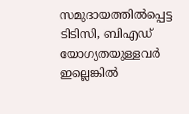സമുദായത്തില്‍പ്പെട്ട ടിടിസി, ബിഎഡ് യോഗ്യതയുള്ളവര്‍ ഇല്ലെങ്കില്‍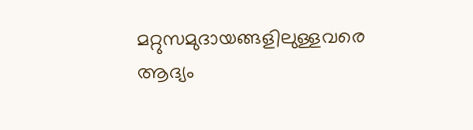മറ്റുസമുദായങ്ങളിലുള്ളവരെ ആദ്യം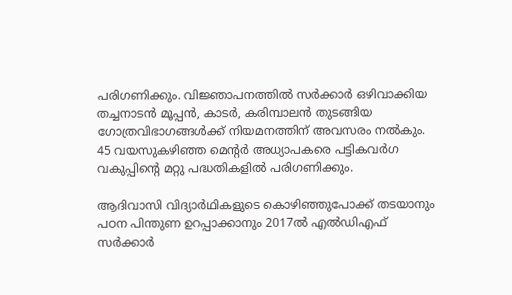പരിഗണിക്കും. വിജ്ഞാപനത്തില്‍ സര്‍ക്കാര്‍ ഒഴിവാക്കിയ തച്ചനാടന്‍ മൂപ്പന്‍, കാടര്‍, കരിമ്പാലന്‍ തുടങ്ങിയ ഗോത്രവിഭാഗങ്ങള്‍ക്ക് നിയമനത്തിന് അവസരം നല്‍കും. 45 വയസുകഴിഞ്ഞ മെന്‍റര്‍ അധ്യാപകരെ പട്ടികവര്‍ഗ വകുപ്പിന്‍റെ മറ്റു പദ്ധതികളില്‍ പരിഗണിക്കും.

ആദിവാസി വിദ്യാര്‍ഥികളുടെ കൊഴിഞ്ഞുപോക്ക് തടയാനും പഠന പിന്തുണ ഉറപ്പാക്കാനും 2017ല്‍ എല്‍ഡിഎഫ് സര്‍ക്കാര്‍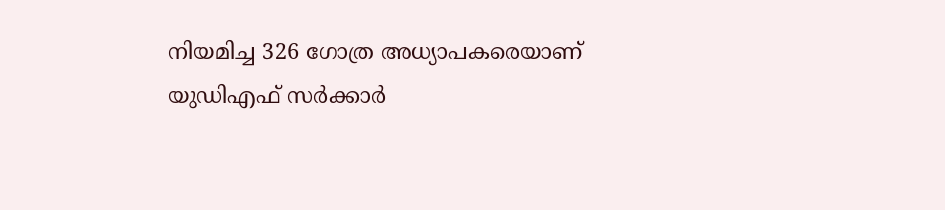നിയമിച്ച 326 ഗോത്ര അധ്യാപകരെയാണ് യുഡിഎഫ് സര്‍ക്കാര്‍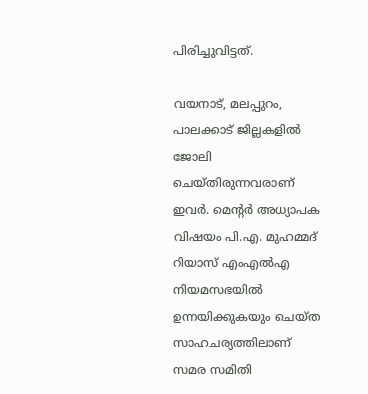പിരിച്ചുവിട്ടത്.

വയനാട്, മലപ്പുറം, പാലക്കാട് ജില്ലകളില്‍ ജോലി ചെയ്തിരുന്നവരാണ് ഇവര്‍. മെന്‍റര്‍ അധ്യാപക വിഷയം പി.എ. മുഹമ്മദ് റിയാസ് എംഎല്‍എ നിയമസഭയില്‍ ഉന്നയിക്കുകയും ചെയ്ത സാഹചര്യത്തിലാണ് സമര സമിതി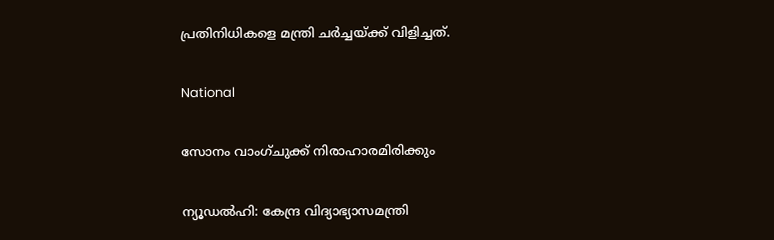പ്രതിനിധികളെ മന്ത്രി ചര്‍ച്ചയ്ക്ക് വിളിച്ചത്.

National

സോനം വാംഗ്ചുക്ക് നിരാഹാരമിരിക്കും

ന്യൂഡൽഹി: കേന്ദ്ര വിദ്യാഭ്യാസമന്ത്രി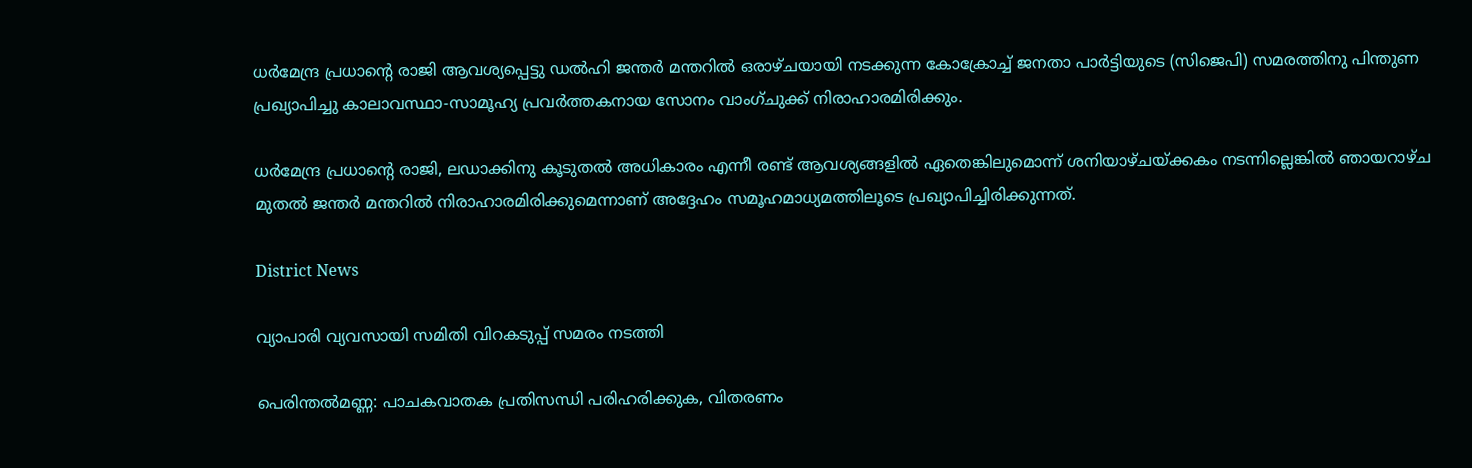ധർമേന്ദ്ര പ്രധാന്‍റെ രാജി ആവശ്യപ്പെട്ടു ഡൽഹി ജന്തർ മന്തറിൽ ഒരാഴ്ചയായി നടക്കുന്ന കോക്രോച്ച് ജനതാ പാർട്ടിയുടെ (സിജെപി) സമരത്തിനു പിന്തുണ പ്രഖ്യാപിച്ചു കാലാവസ്ഥാ-സാമൂഹ്യ പ്രവർത്തകനായ സോനം വാംഗ്ചുക്ക് നിരാഹാരമിരിക്കും.

ധർമേന്ദ്ര പ്രധാന്‍റെ രാജി, ലഡാക്കിനു കൂടുതൽ അധികാരം എന്നീ രണ്ട് ആവശ്യങ്ങളിൽ ഏതെങ്കിലുമൊന്ന് ശനിയാഴ്ചയ്ക്കകം നടന്നില്ലെങ്കിൽ ഞായറാഴ്ച മുതൽ ജന്തർ മന്തറിൽ നിരാഹാരമിരിക്കുമെന്നാണ് അദ്ദേഹം സമൂഹമാധ്യമത്തിലൂടെ പ്രഖ്യാപിച്ചിരിക്കുന്നത്.

District News

വ്യാപാരി വ്യവസായി സമിതി വിറകടുപ്പ് സമരം നടത്തി

പെരിന്തൽമണ്ണ: പാചകവാതക പ്രതിസന്ധി പരിഹരിക്കുക, വിതരണം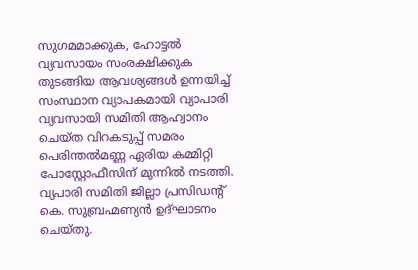സുഗമമാക്കുക, ഹോട്ടൽ വ്യവസായം സംരക്ഷിക്കുക തുടങ്ങിയ ആവശ്യങ്ങൾ ഉന്നയിച്ച് സംസ്ഥാന വ്യാപകമായി വ്യാപാരി വ്യവസായി സമിതി ആഹ്വാനം ചെയ്ത വിറകടുപ്പ് സമരം പെരിന്തൽമണ്ണ ഏരിയ കമ്മിറ്റി പോസ്റ്റോഫീസിന് മുന്നിൽ നടത്തി. വ്യപാരി സമിതി ജില്ലാ പ്രസിഡന്‍റ് കെ. സുബ്രഹ്മണ്യൻ ഉദ്ഘാടനം ചെയ്തു.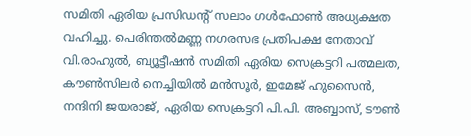സമിതി ഏരിയ പ്രസിഡന്‍റ് സലാം ഗൾഫോണ്‍ അധ്യക്ഷത വഹിച്ചു. പെരിന്തൽമണ്ണ നഗരസഭ പ്രതിപക്ഷ നേതാവ് വി.രാഹുൽ, ബ്യൂട്ടീഷൻ സമിതി ഏരിയ സെക്രട്ടറി പത്മലത, കൗണ്‍സിലർ നെച്ചിയിൽ മൻസൂർ, ഇമേജ് ഹുസൈൻ, നന്ദിനി ജയരാജ്, ഏരിയ സെക്രട്ടറി പി.പി. അബ്ബാസ്, ടൗണ്‍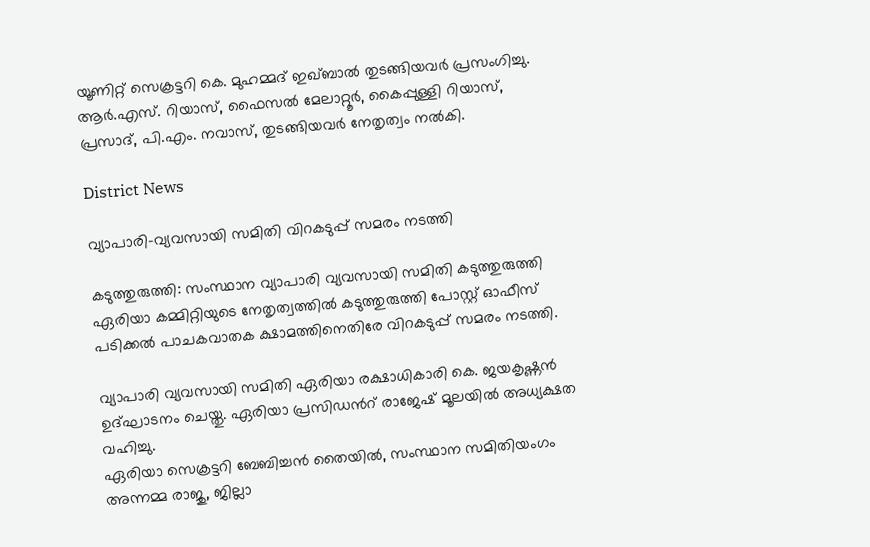യൂണിറ്റ് സെക്രട്ടറി കെ. മുഹമ്മദ് ഇഖ്ബാൽ തുടങ്ങിയവർ പ്രസംഗിച്ചു. ആർ.എസ്. റിയാസ്, ഫൈസൽ മേലാറ്റൂർ, കൈപ്പുള്ളി റിയാസ്, പ്രസാദ്, പി.എം. നവാസ്, തുടങ്ങിയവർ നേതൃത്വം നൽകി.

District News

വ്യാപാരി-വ്യവസായി സമിതി വിറകടുപ്പ് സമരം നടത്തി

കടുത്തുരുത്തി: സംസ്ഥാന വ്യാപാരി വ്യവസായി സമിതി കടുത്തുരുത്തി ഏരിയാ കമ്മിറ്റിയുടെ നേതൃത്വത്തില്‍ കടുത്തുരുത്തി പോസ്റ്റ് ഓഫീസ് പടിക്കല്‍ പാചകവാതക ക്ഷാമത്തിനെതിരേ വിറകടുപ്പ് സമരം നടത്തി.

വ്യാപാരി വ്യവസായി സമിതി ഏരിയാ രക്ഷാധികാരി കെ. ജയകൃഷ്ണന്‍ ഉദ്ഘാടനം ചെയ്തു. ഏരിയാ പ്രസിഡന്‍റ് രാജേഷ് മൂലയില്‍ അധ്യക്ഷത വഹിച്ചു.
ഏരിയാ സെക്രട്ടറി ബേബിച്ചന്‍ തൈയില്‍, സംസ്ഥാന സമിതിയംഗം അന്നമ്മ രാജു, ജില്ലാ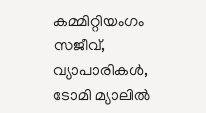കമ്മിറ്റിയംഗം സജീവ്, വ്യാപാരികള്‍, ടോമി മ്യാലില്‍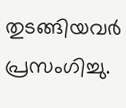തുടങ്ങിയവര്‍ പ്രസംഗിച്ചു.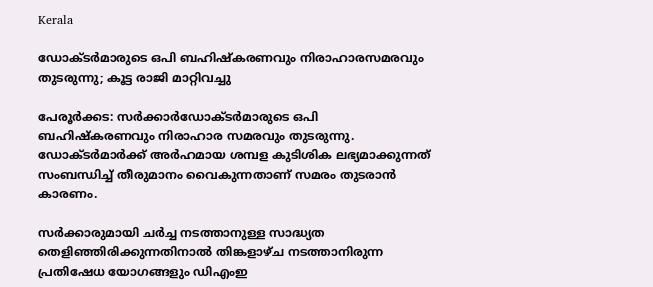Kerala

ഡോക്ടർമാരുടെ ഒപി ബഹിഷ്‌കരണവും നിരാഹാരസമരവും തുടരുന്നു; കൂട്ട രാജി മാറ്റിവച്ചു

പേരൂര്‍ക്കട: സര്‍ക്കാര്‍ഡോക്ടര്‍മാരുടെ ഒപി ബഹിഷ്‌കരണവും നിരാഹാര സമരവും തുടരുന്നു. ഡോക്ടര്‍മാര്‍ക്ക് അര്‍ഹമായ ശമ്പള കുടിശിക ലഭ്യമാക്കുന്നത് സംബന്ധിച്ച് തീരുമാനം വൈകുന്നതാണ് സമരം തുടരാന്‍ കാരണം.

സര്‍ക്കാരുമായി ചര്‍ച്ച നടത്താനുള്ള സാദ്ധ്യത തെളിഞ്ഞിരിക്കുന്നതിനാല്‍ തിങ്കളാഴ്ച നടത്താനിരുന്ന പ്രതിഷേധ യോഗങ്ങളും ഡിഎംഇ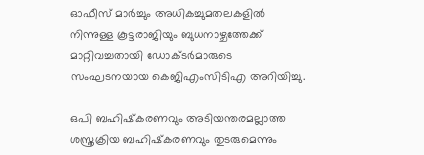ഓഫീസ് മാര്‍ച്ചും അധികച്ചുമതലകളില്‍ നിന്നുള്ള കൂട്ടരാജിയും ബുധനാഴ്ചത്തേക്ക് മാറ്റിവച്ചതായി ഡോക്ടര്‍മാരുടെ സംഘടനയായ കെജിഎംസിടിഎ അറിയിച്ചു.

ഒപി ബഹിഷ്‌കരണവും അടിയന്തരമല്ലാത്ത ശസ്ത്രക്രിയ ബഹിഷ്‌കരണവും തുടരുമെന്നും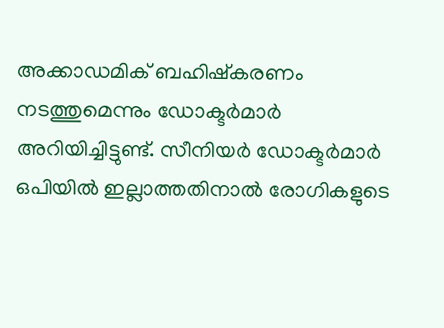അക്കാഡമിക് ബഹിഷ്‌കരണം നടത്തുമെന്നും ഡോക്ടര്‍മാര്‍ അറിയിച്ചിട്ടുണ്ട്. സീനിയര്‍ ഡോക്ടര്‍മാര്‍ ഒപിയില്‍ ഇല്ലാത്തതിനാല്‍ രോഗികളുടെ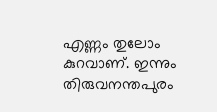എണ്ണം തുലോം കുറവാണ്. ഇന്നും തിരുവനന്തപുരം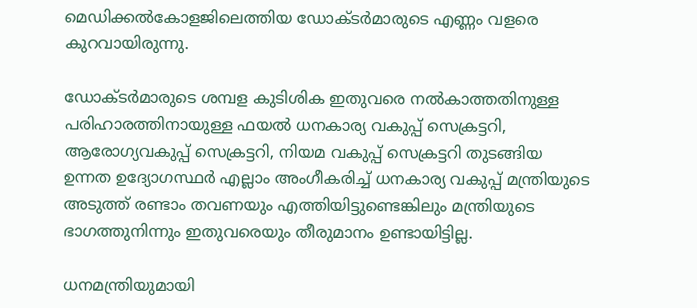മെഡിക്കല്‍കോളജിലെത്തിയ ഡോക്ടര്‍മാരുടെ എണ്ണം വളരെ കുറവായിരുന്നു.

ഡോക്ടര്‍മാരുടെ ശമ്പള കുടിശിക ഇതുവരെ നല്‍കാത്തതിനുള്ള പരിഹാരത്തിനായുള്ള ഫയല്‍ ധനകാര്യ വകുപ്പ് സെക്രട്ടറി, ആരോഗ്യവകുപ്പ് സെക്രട്ടറി, നിയമ വകുപ്പ് സെക്രട്ടറി തുടങ്ങിയ ഉന്നത ഉദ്യോഗസ്ഥര്‍ എല്ലാം അംഗീകരിച്ച് ധനകാര്യ വകുപ്പ് മന്ത്രിയുടെ അടുത്ത് രണ്ടാം തവണയും എത്തിയിട്ടുണ്ടെങ്കിലും മന്ത്രിയുടെ ഭാഗത്തുനിന്നും ഇതുവരെയും തീരുമാനം ഉണ്ടായിട്ടില്ല.

ധനമന്ത്രിയുമായി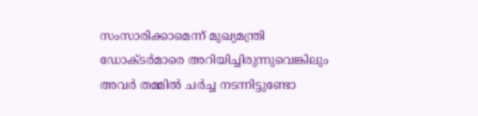സംസാരിക്കാമെന്ന് മുഖ്യമന്ത്രി ഡോക്ടര്‍മാരെ അറിയിച്ചിരുന്നുവെങ്കിലും അവര്‍ തമ്മില്‍ ചര്‍ച്ച നടന്നിട്ടുണ്ടോ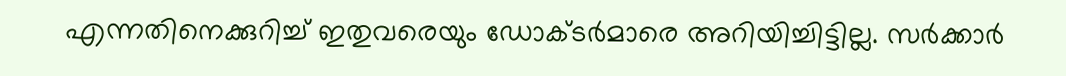എന്നതിനെക്കുറിച്ച് ഇതുവരെയും ഡോക്ടര്‍മാരെ അറിയിച്ചിട്ടില്ല. സര്‍ക്കാര്‍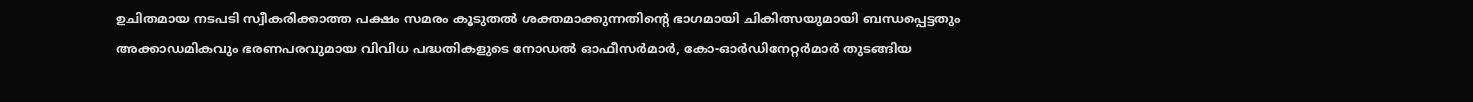ഉചിതമായ നടപടി സ്വീകരിക്കാത്ത പക്ഷം സമരം കൂടുതല്‍ ശക്തമാക്കുന്നതിന്‍റെ ഭാഗമായി ചികിത്സയുമായി ബന്ധപ്പെട്ടതും അക്കാഡമികവും ഭരണപരവുമായ വിവിധ പദ്ധതികളുടെ നോഡല്‍ ഓഫീസര്‍മാര്‍, കോ-ഓര്‍ഡിനേറ്റര്‍മാര്‍ തുടങ്ങിയ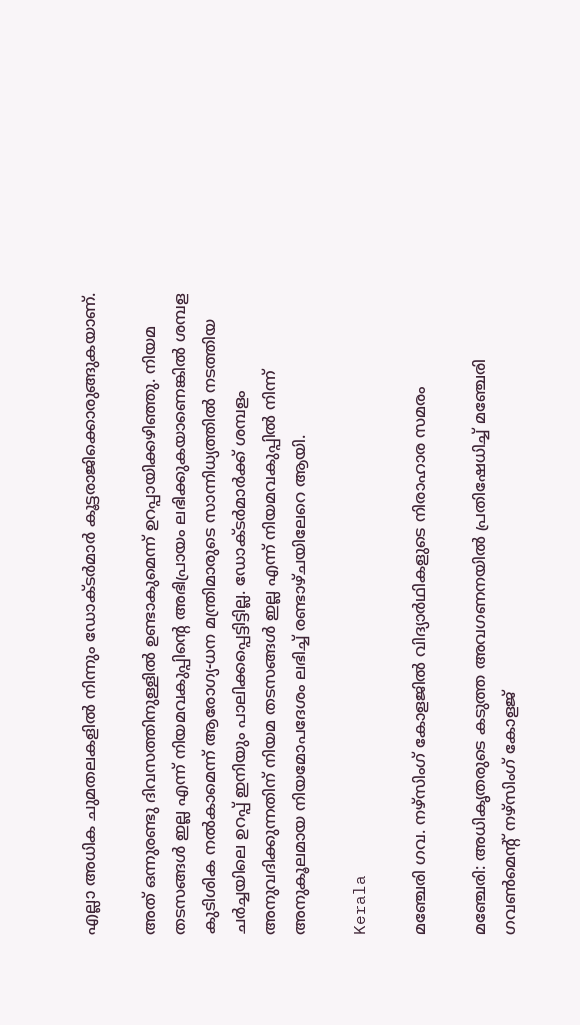എല്ലാ അധിക ചുമതലകളില്‍ നിന്നും ഡോക്ടര്‍മാര്‍ കൂട്ടരാജിക്കൊരുങ്ങുകയാണ്.

അത് ഒന്നുരണ്ടു ദിവസത്തിനുള്ളില്‍ ഉണ്ടാകുമെന്ന് ഉറപ്പായിക്കഴിഞ്ഞു. നിയമ തടസങ്ങള്‍ ഇല്ല എന്ന് നിയമവകുപ്പിന്‍റെ അഭിപ്രായം ലഭിക്കുകയാണെങ്കില്‍ ശമ്പള കുടിശിക നല്‍കാമെന്ന് ആരോഗ്യ-ധന മന്ത്രിമാരുടെ സാന്നിധ്യത്തില്‍ നടത്തിയ ചര്‍ച്ചയിലെ ഉറപ്പ് ഇനിയും പാലിക്കപ്പെട്ടിട്ടില്ല. ഡോക്ടര്‍മാര്‍ക്ക് ശമ്പളം അനുവദിക്കുന്നതിന് നിയമ തടസങ്ങള്‍ ഇല്ല എന്ന് നിയമവകുപ്പില്‍ നിന്ന് അനുകൂലമായ നിയമോപദേശം ലഭിച്ച് രണ്ടാഴ്ചയിലേറെ ആയി.

Kerala

മഞ്ചേരി ഗവ. നഴ്‌സിംഗ് കോളജിൽ വിദ്യാര്‍ഥികളുടെ നിരാഹാര സമരം

മഞ്ചേരി: അധികൃതരുടെ കടുത്ത അവഗണനയില്‍ പ്രതിഷേധിച്ച് മഞ്ചേരി ഗവണ്‍മെന്‍റ് നഴ്‌സിംഗ് കോളജ്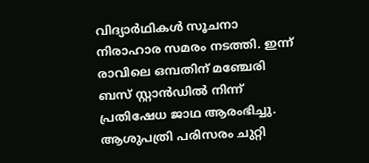വിദ്യാർഥികള്‍ സൂചനാ നിരാഹാര സമരം നടത്തി. ഇന്ന് രാവിലെ ഒമ്പതിന് മഞ്ചേരി ബസ് സ്റ്റാന്‍ഡില്‍ നിന്ന് പ്രതിഷേധ ജാഥ ആരംഭിച്ചു. ആശുപത്രി പരിസരം ചുറ്റി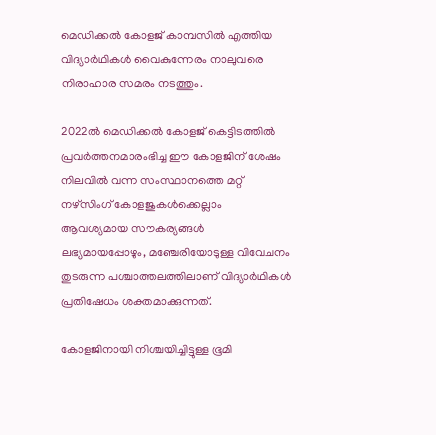മെഡിക്കല്‍ കോളജ് കാമ്പസില്‍ എത്തിയ വിദ്യാർഥികള്‍ വൈകുന്നേരം നാലുവരെ നിരാഹാര സമരം നടത്തും.

2022ല്‍ മെഡിക്കല്‍ കോളജ് കെട്ടിടത്തില്‍ പ്രവര്‍ത്തനമാരംഭിച്ച ഈ കോളജിന് ശേഷം നിലവില്‍ വന്ന സംസ്ഥാനത്തെ മറ്റ് നഴ്‌സിംഗ് കോളജുകള്‍ക്കെല്ലാം ആവശ്യമായ സൗകര്യങ്ങള്‍ ലഭ്യമായപ്പോഴും, മഞ്ചേരിയോടുള്ള വിവേചനം തുടരുന്ന പശ്ചാത്തലത്തിലാണ് വിദ്യാർഥികള്‍ പ്രതിഷേധം ശക്തമാക്കുന്നത്.

കോളജിനായി നിശ്ചയിച്ചിട്ടുള്ള ഭൂമി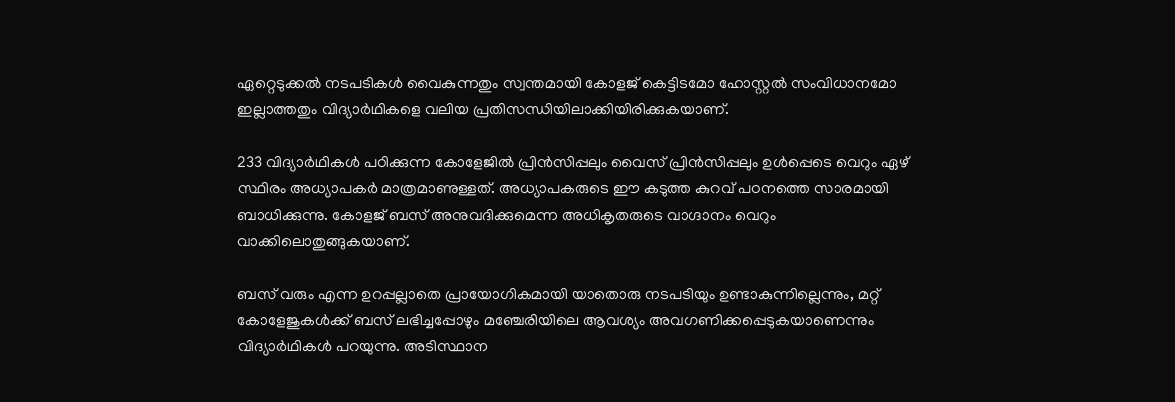ഏറ്റെടുക്കല്‍ നടപടികള്‍ വൈകുന്നതും സ്വന്തമായി കോളജ് കെട്ടിടമോ ഹോസ്റ്റല്‍ സംവിധാനമോ ഇല്ലാത്തതും വിദ്യാർഥികളെ വലിയ പ്രതിസന്ധിയിലാക്കിയിരിക്കുകയാണ്.

233 വിദ്യാർഥികള്‍ പഠിക്കുന്ന കോളേജില്‍ പ്രിന്‍സിപ്പലും വൈസ് പ്രിന്‍സിപ്പലും ഉള്‍പ്പെടെ വെറും ഏഴ് സ്ഥിരം അധ്യാപകര്‍ മാത്രമാണുള്ളത്. അധ്യാപകരുടെ ഈ കടുത്ത കുറവ് പഠനത്തെ സാരമായി ബാധിക്കുന്നു. കോളജ് ബസ് അനുവദിക്കുമെന്ന അധികൃതരുടെ വാഗ്ദാനം വെറും വാക്കിലൊതുങ്ങുകയാണ്.

ബസ് വരും എന്ന ഉറപ്പല്ലാതെ പ്രായോഗികമായി യാതൊരു നടപടിയും ഉണ്ടാകുന്നില്ലെന്നും, മറ്റ് കോളേജുകള്‍ക്ക് ബസ് ലഭിച്ചപ്പോഴും മഞ്ചേരിയിലെ ആവശ്യം അവഗണിക്കപ്പെടുകയാണെന്നും വിദ്യാർഥികള്‍ പറയുന്നു. അടിസ്ഥാന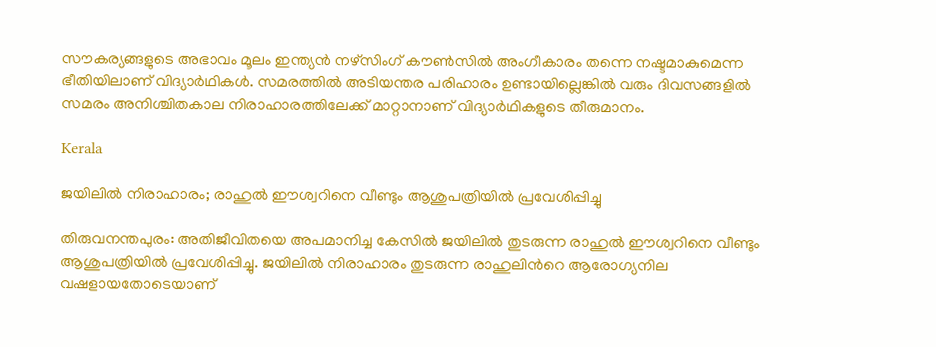സൗകര്യങ്ങളുടെ അഭാവം മൂലം ഇന്ത്യന്‍ നഴ്‌സിംഗ് കൗണ്‍സില്‍ അംഗീകാരം തന്നെ നഷ്ടമാകുമെന്ന ഭീതിയിലാണ് വിദ്യാർഥികള്‍. സമരത്തില്‍ അടിയന്തര പരിഹാരം ഉണ്ടായില്ലെങ്കില്‍ വരും ദിവസങ്ങളില്‍ സമരം അനിശ്ചിതകാല നിരാഹാരത്തിലേക്ക് മാറ്റാനാണ് വിദ്യാർഥികളുടെ തീരുമാനം.

Kerala

ജയിലിൽ നിരാഹാരം; രാഹുൽ ഈശ്വറിനെ വീണ്ടും ആശുപത്രിയിൽ പ്രവേശിപ്പിച്ചു

തിരുവനന്തപുരം: അതിജീവിതയെ അപമാനിച്ച കേസിൽ ജയിലിൽ തുടരുന്ന രാഹുൽ ഈശ്വറിനെ വീണ്ടും ആശുപത്രിയിൽ പ്രവേശിപ്പിച്ചു. ജയിലിൽ നിരാഹാരം തുടരുന്ന രാഹുലിന്‍റെ ആരോഗ്യനില വഷളായതോടെയാണ്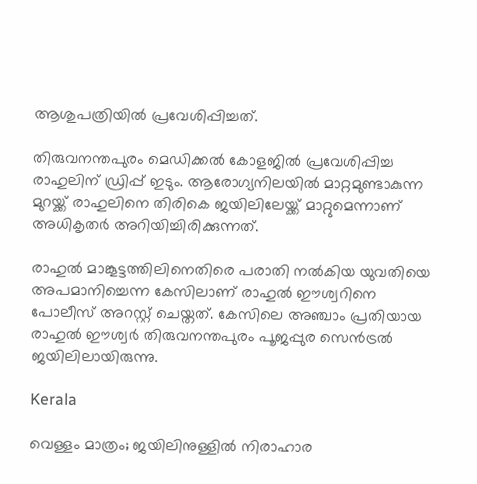ആശുപത്രിയിൽ പ്രവേശിപ്പിച്ചത്.

തിരുവനന്തപുരം മെഡിക്കൽ കോളജിൽ പ്രവേശിപ്പിച്ച രാഹുലിന് ഡ്രിപ്പ് ഇടും. ആരോഗ്യനിലയിൽ മാറ്റമുണ്ടാകുന്ന മുറയ്ക്ക് രാഹുലിനെ തിരികെ ജയിലിലേയ്ക്ക് മാറ്റുമെന്നാണ് അധികൃതർ അറിയിച്ചിരിക്കുന്നത്.

രാഹുൽ മാങ്കൂട്ടത്തിലിനെതിരെ പരാതി നൽകിയ യുവതിയെ അപമാനിച്ചെന്ന കേസിലാണ് രാഹുൽ ഈശ്വറിനെ പോലീസ് അറസ്റ്റ് ചെയ്തത്. കേസിലെ അഞ്ചാം പ്രതിയായ രാഹുൽ ഈശ്വർ തിരുവനന്തപുരം പൂജപ്പുര സെൻട്രൽ ജയിലിലായിരുന്നു.

Kerala

വെള്ളം മാത്രം; ജയിലിനുള്ളിൽ നിരാഹാര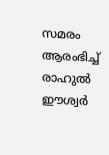സമരം ആരംഭിച്ച് രാഹുൽ ഈശ്വർ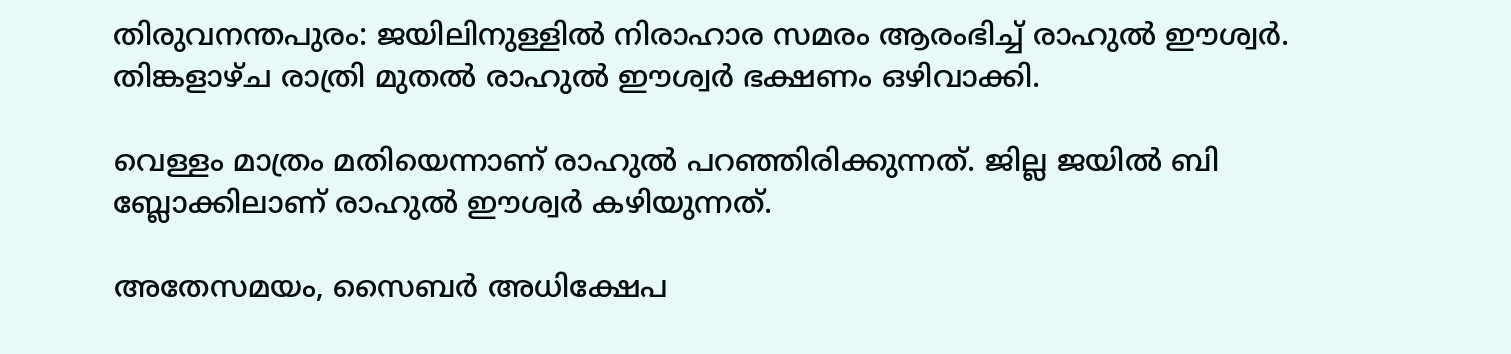തിരുവനന്തപുരം: ജയിലിനുള്ളിൽ നിരാഹാര സമരം ആരംഭിച്ച് രാഹുൽ ഈശ്വർ. തിങ്കളാഴ്ച രാത്രി മുതൽ രാഹുൽ ഈശ്വർ ഭക്ഷണം ഒഴിവാക്കി.

വെള്ളം മാത്രം മതിയെന്നാണ് രാഹുൽ പറഞ്ഞിരിക്കുന്നത്. ജില്ല ജയിൽ ബി ബ്ലോക്കിലാണ് രാഹുൽ ഈശ്വർ കഴിയുന്നത്.

അതേസമയം, സൈബർ അധിക്ഷേപ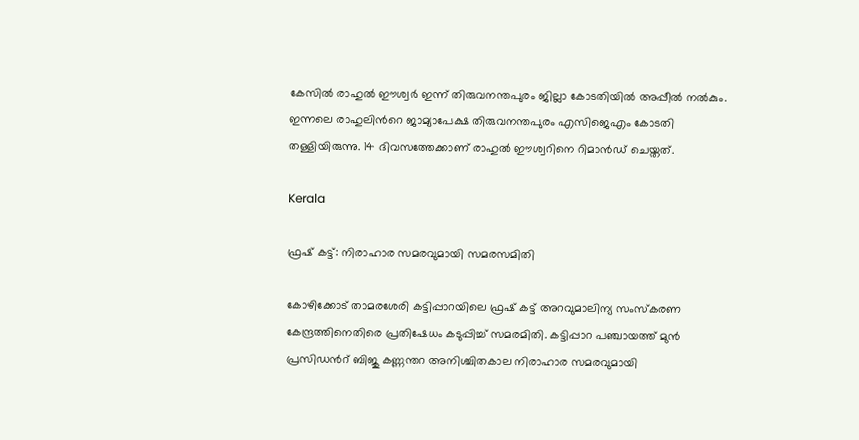കേസിൽ രാഹുൽ ഈശ്വർ ഇന്ന് തിരുവനന്തപുരം ജില്ലാ കോടതിയിൽ അപ്പീൽ നൽകും. ഇന്നലെ രാഹുലിന്‍റെ ജാമ്യാപേക്ഷ തിരുവനന്തപുരം എസിജെഎം കോടതി തള്ളിയിരുന്നു. 14 ദിവസത്തേക്കാണ് രാഹുൽ ഈശ്വറിനെ റിമാൻഡ് ചെയ്തത്.

Kerala

ഫ്രഷ് കട്ട്: നിരാഹാര സമരവുമായി സമരസമിതി

കോഴിക്കോട് താമരശേരി കട്ടിപ്പാറയിലെ ഫ്രഷ് കട്ട് അറവുമാലിന്യ സംസ്കരണ കേന്ദ്രത്തിനെതിരെ പ്രതിഷേധം കടുപ്പിച്ച് സമരമിതി. കട്ടിപ്പാറ പഞ്ചായത്ത് മുൻ പ്രസിഡന്‍റ് ബിജു കണ്ണന്തറ അനിശ്ചിതകാല നിരാഹാര സമരവുമായി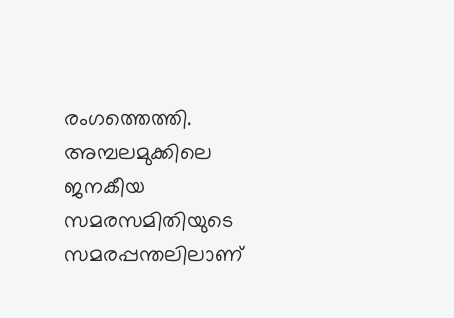രംഗത്തെത്തി. അമ്പലമുക്കിലെ ജനകീയ സമരസമിതിയുടെ സമരപ്പന്തലിലാണ്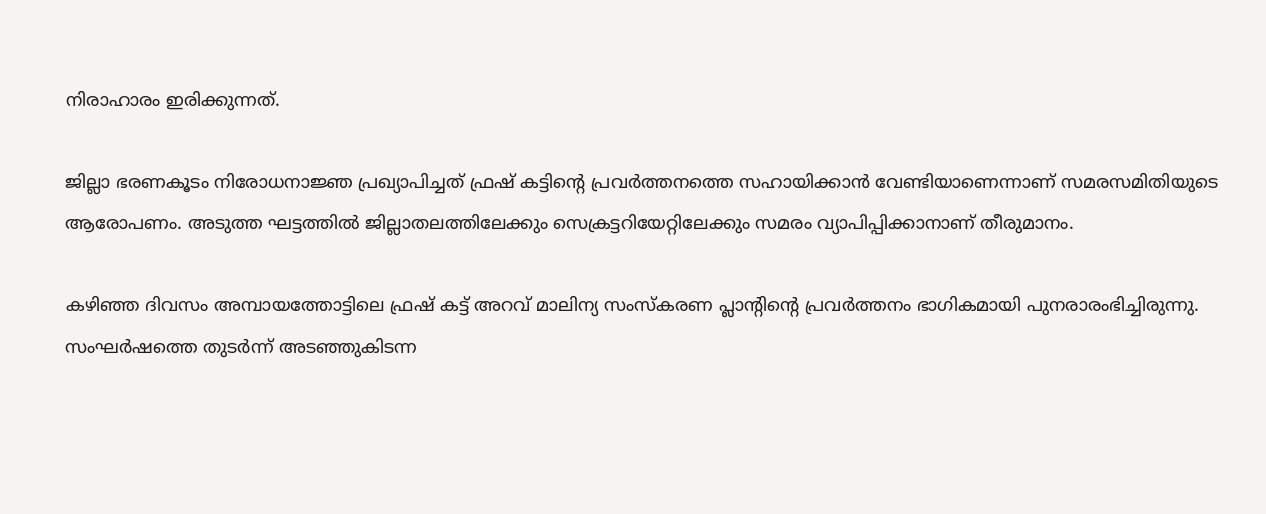നിരാഹാരം ഇരിക്കുന്നത്.

ജില്ലാ ഭരണകൂടം നിരോധനാജ്ഞ പ്രഖ്യാപിച്ചത് ഫ്രഷ് കട്ടിന്‍റെ പ്രവർത്തനത്തെ സഹായിക്കാൻ വേണ്ടിയാണെന്നാണ് സമരസമിതിയുടെ ആരോപണം. അടുത്ത ഘട്ടത്തിൽ ജില്ലാതലത്തിലേക്കും സെക്രട്ടറിയേറ്റിലേക്കും സമരം വ്യാപിപ്പിക്കാനാണ് തീരുമാനം.

കഴിഞ്ഞ ദിവസം അമ്പായത്തോട്ടിലെ ഫ്രഷ് കട്ട് അറവ് മാലിന്യ സംസ്‌കരണ പ്ലാന്‍റിന്‍റെ പ്രവർത്തനം ഭാഗികമായി പുനരാരംഭിച്ചിരുന്നു. സംഘർഷത്തെ തുടർന്ന് അടഞ്ഞുകിടന്ന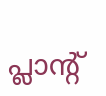പ്ലാന്‍റ്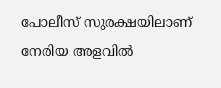പോലീസ് സുരക്ഷയിലാണ് നേരിയ അളവിൽ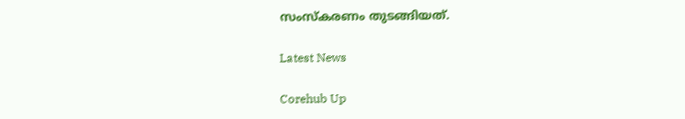സംസ്കരണം തുടങ്ങിയത്.

Latest News

Corehub Up